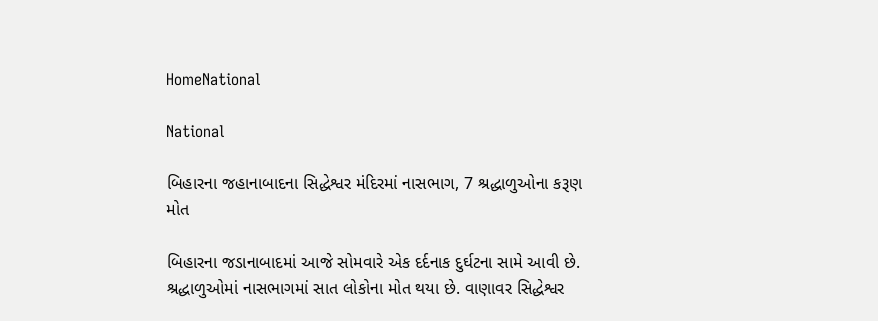HomeNational

National

બિહારના જહાનાબાદના સિદ્ધેશ્વર મંદિરમાં નાસભાગ, 7 શ્રદ્ધાળુઓના કરૂણ મોત

બિહારના જડાનાબાદમાં આજે સોમવારે એક દર્દનાક દુર્ઘટના સામે આવી છે. શ્રદ્ધાળુઓમાં નાસભાગમાં સાત લોકોના મોત થયા છે. વાણાવર સિદ્ધેશ્વર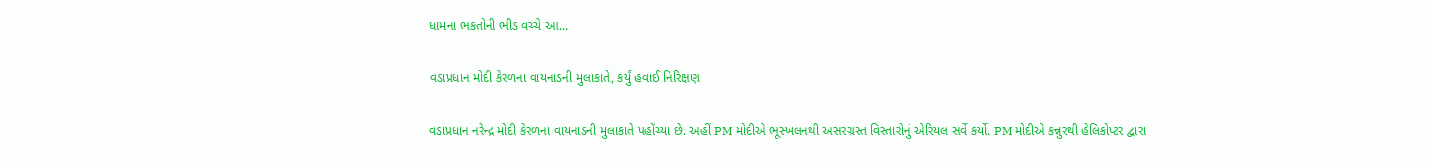ધામના ભકતોની ભીડ વચ્ચે આ...

વડાપ્રધાન મોદી કેરળના વાયનાડની મુલાકાતે, કર્યું હવાઈ નિરિક્ષણ

વડાપ્રધાન નરેન્દ્ર મોદી કેરળના વાયનાડની મુલાકાતે પહોંચ્યા છે. અહીં PM મોદીએ ભૂસ્ખલનથી અસરગ્રસ્ત વિસ્તારોનું એરિયલ સર્વે કર્યો. PM મોદીએ કન્નુરથી હેલિકોપ્ટર દ્વારા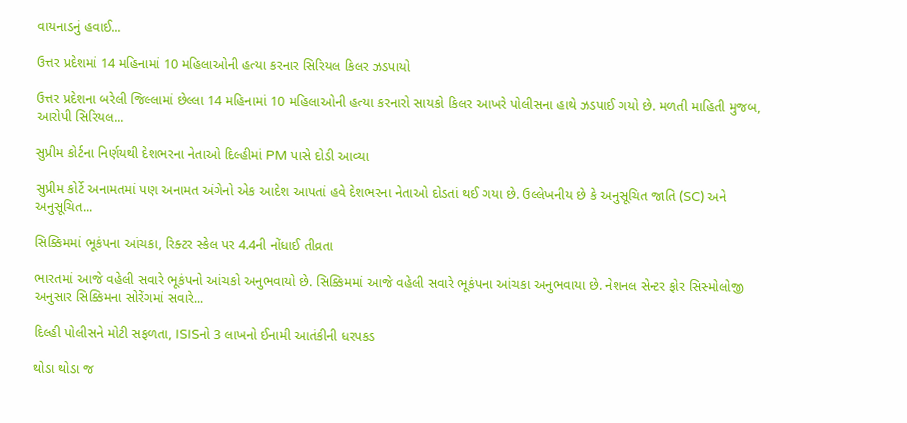વાયનાડનું હવાઈ...

ઉત્તર પ્રદેશમાં 14 મહિનામાં 10 મહિલાઓની હત્યા કરનાર સિરિયલ કિલર ઝડપાયો

ઉત્તર પ્રદેશના બરેલી જિલ્લામાં છેલ્લા 14 મહિનામાં 10 મહિલાઓની હત્યા કરનારો સાયકો કિલર આખરે પોલીસના હાથે ઝડપાઈ ગયો છે. મળતી માહિતી મુજબ, આરોપી સિરિયલ...

સુપ્રીમ કોર્ટના નિર્ણયથી દેશભરના નેતાઓ દિલ્હીમાં PM પાસે દોડી આવ્યા

સુપ્રીમ કોર્ટે અનામતમાં પણ અનામત અંગેનો એક આદેશ આપતાં હવે દેશભરના નેતાઓ દોડતાં થઈ ગયા છે. ઉલ્લેખનીય છે કે અનુસૂચિત જાતિ (SC) અને અનુસૂચિત...

સિક્કિમમાં ભૂકંપના આંચકા, રિક્ટર સ્કેલ પર 4.4ની નોંધાઈ તીવ્રતા

ભારતમાં આજે વહેલી સવારે ભૂકંપનો આંચકો અનુભવાયો છે. સિક્કિમમાં આજે વહેલી સવારે ભૂકંપના આંચકા અનુભવાયા છે. નેશનલ સેન્ટર ફોર સિસ્મોલોજી અનુસાર સિક્કિમના સોરેંગમાં સવારે...

દિલ્હી પોલીસને મોટી સફળતા, ISISનો 3 લાખનો ઈનામી આતંકીની ધરપકડ

થોડા થોડા જ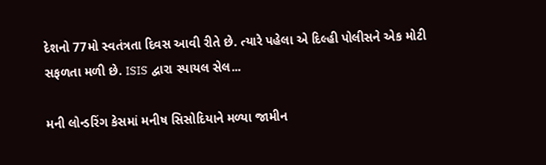દેશનો 77મો સ્વતંત્રતા દિવસ આવી રીતે છે. ત્યારે પહેલા એ દિલ્હી પોલીસને એક મોટી સફળતા મળી છે. ISIS દ્વારા સ્પાયલ સેલ...

મની લોન્ડરિંગ કેસમાં મનીષ સિસોદિયાને મળ્યા જામીન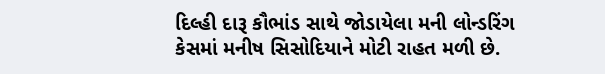દિલ્હી દારૂ કૌભાંડ સાથે જોડાયેલા મની લોન્ડરિંગ કેસમાં મનીષ સિસોદિયાને મોટી રાહત મળી છે.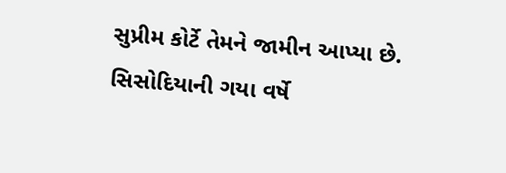સુપ્રીમ કોર્ટે તેમને જામીન આપ્યા છે. સિસોદિયાની ગયા વર્ષે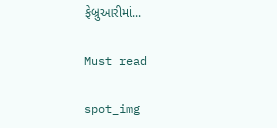ફેબ્રુઆરીમાં...

Must read

spot_img